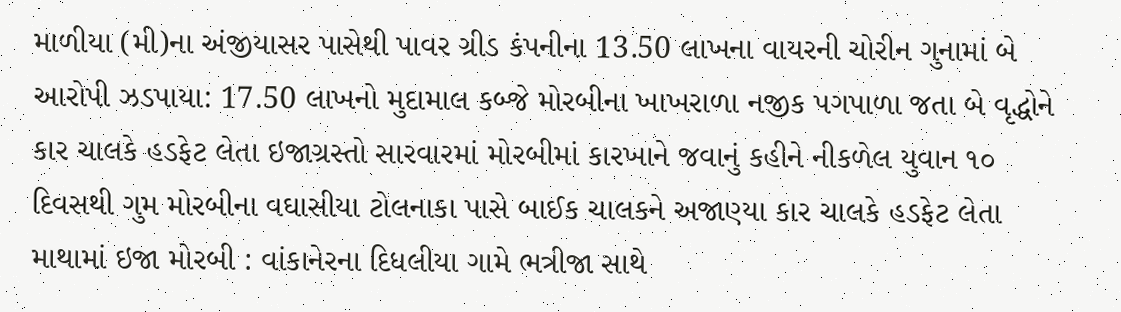માળીયા (મી)ના અંજીયાસર પાસેથી પાવર ગ્રીડ કંપનીના 13.50 લાખના વાયરની ચોરીન ગુનામાં બે આરોપી ઝડપાયા: 17.50 લાખનો મુદામાલ કબ્જે મોરબીના ખાખરાળા નજીક પગપાળા જતા બે વૃદ્ધોને કાર ચાલકે હડફેટ લેતા ઇજાગ્રસ્તો સારવારમાં મોરબીમાં કારખાને જવાનું કહીને નીકળેલ યુવાન ૧૦ દિવસથી ગુમ મોરબીના વઘાસીયા ટોલનાકા પાસે બાઈક ચાલકને અજાણ્યા કાર ચાલકે હડફેટ લેતા માથામાં ઇજા મોરબી : વાંકાનેરના દિધલીયા ગામે ભત્રીજા સાથે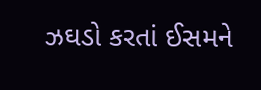ઝઘડો કરતાં ઈસમને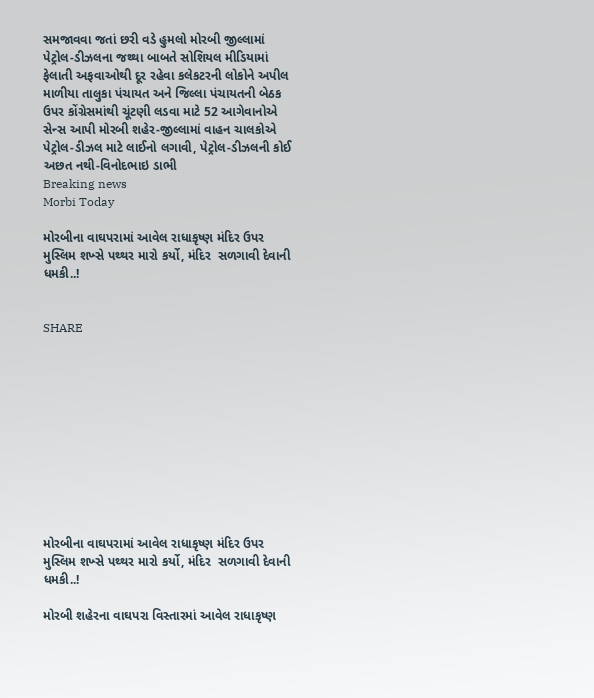સમજાવવા જતાં છરી વડે હુમલો મોરબી જીલ્લામાં પેટ્રોલ-ડીઝલના જથ્થા બાબતે સોશિયલ મીડિયામાં ફેલાતી અફવાઓથી દૂર રહેવા કલેકટરની લોકોને અપીલ માળીયા તાલુકા પંચાયત અને જિલ્લા પંચાયતની બેઠક ઉપર કોંગ્રેસમાંથી ચૂંટણી લડવા માટે 52 આગેવાનોએ સેન્સ આપી મોરબી શહેર-જીલ્લામાં વાહન ચાલકોએ પેટ્રોલ-ડીઝલ માટે લાઈનો લગાવી, પેટ્રોલ-ડીઝલની કોઈ અછત નથી-વિનોદભાઇ ડાભી
Breaking news
Morbi Today

મોરબીના વાઘપરામાં આવેલ રાધાકૃષ્ણ મંદિર ઉપર મુસ્લિમ શખ્સે પથ્થર મારો કર્યો, મંદિર  સળગાવી દેવાની ધમકી..!


SHARE











મોરબીના વાઘપરામાં આવેલ રાધાકૃષ્ણ મંદિર ઉપર મુસ્લિમ શખ્સે પથ્થર મારો કર્યો, મંદિર  સળગાવી દેવાની ધમકી..!

મોરબી શહેરના વાઘપરા વિસ્તારમાં આવેલ રાધાકૃષ્ણ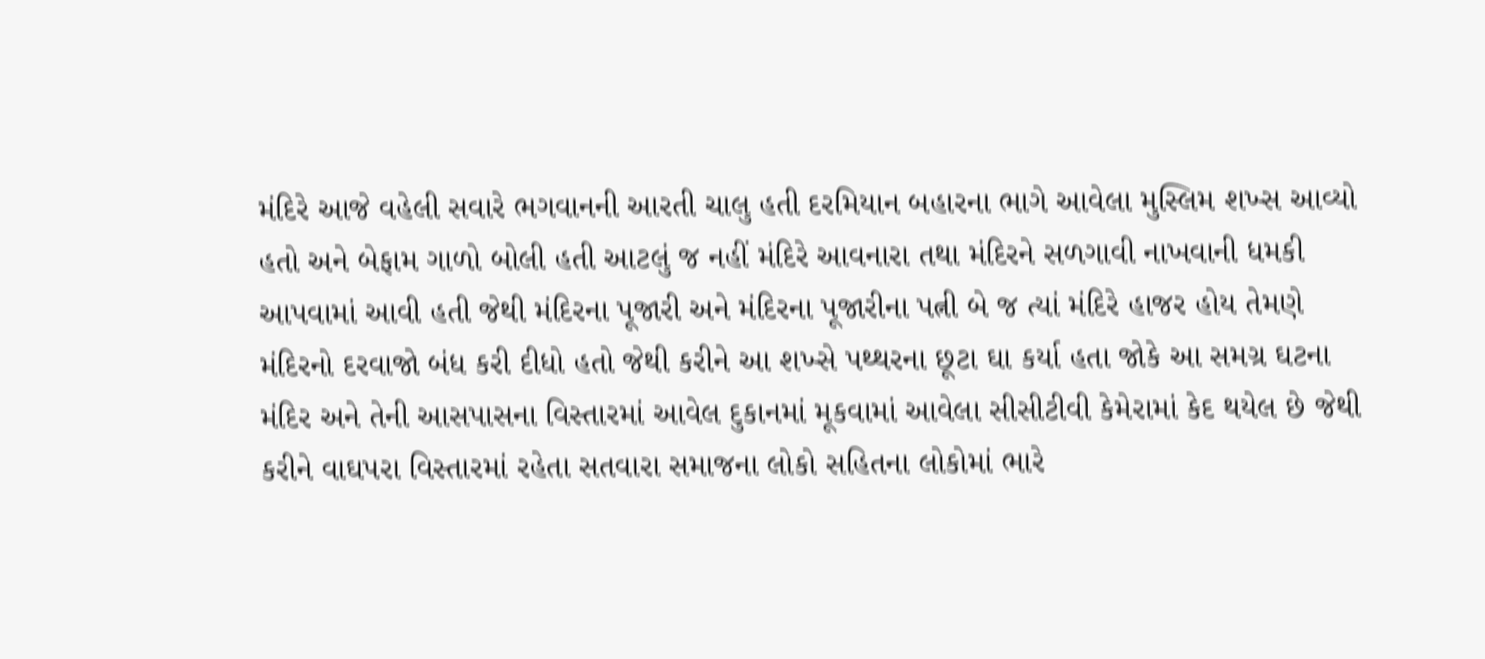મંદિરે આજે વહેલી સવારે ભગવાનની આરતી ચાલુ હતી દરમિયાન બહારના ભાગે આવેલા મુસ્લિમ શખ્સ આવ્યો હતો અને બેફામ ગાળો બોલી હતી આટલું જ નહીં મંદિરે આવનારા તથા મંદિરને સળગાવી નાખવાની ધમકી આપવામાં આવી હતી જેથી મંદિરના પૂજારી અને મંદિરના પૂજારીના પત્ની બે જ ત્યાં મંદિરે હાજર હોય તેમણે મંદિરનો દરવાજો બંધ કરી દીધો હતો જેથી કરીને આ શખ્સે પથ્થરના છૂટા ઘા કર્યા હતા જોકે આ સમગ્ર ઘટના મંદિર અને તેની આસપાસના વિસ્તારમાં આવેલ દુકાનમાં મૂકવામાં આવેલા સીસીટીવી કેમેરામાં કેદ થયેલ છે જેથી કરીને વાઘપરા વિસ્તારમાં રહેતા સતવારા સમાજના લોકો સહિતના લોકોમાં ભારે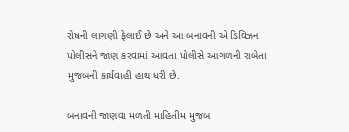રોષની લાગણી ફેલાઈ છે અને આ બનાવની એ ડિવિઝન પોલીસને જાણ કરવામાં આવતા પોલીસે આગળની રાબેતા મુજબની કાર્યવાહી હાથ ધરી છે.

બનાવની જાણવા મળતી માહિતીમ મુજબ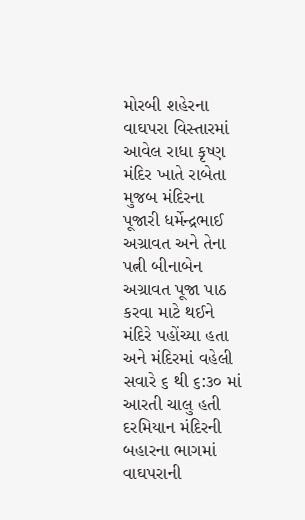મોરબી શહેરના વાઘપરા વિસ્તારમાં આવેલ રાધા કૃષ્ણ મંદિર ખાતે રાબેતા મુજબ મંદિરના પૂજારી ધર્મેન્દ્રભાઈ અગ્રાવત અને તેના પત્ની બીનાબેન અગ્રાવત પૂજા પાઠ કરવા માટે થઈને મંદિરે પહોંચ્યા હતા અને મંદિરમાં વહેલી સવારે ૬ થી ૬:૩૦ માં આરતી ચાલુ હતી દરમિયાન મંદિરની બહારના ભાગમાં વાઘપરાની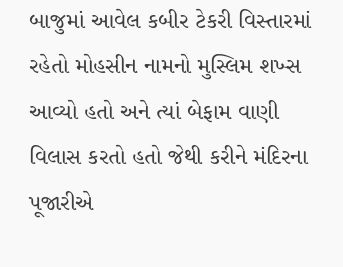બાજુમાં આવેલ કબીર ટેકરી વિસ્તારમાં રહેતો મોહસીન નામનો મુસ્લિમ શખ્સ આવ્યો હતો અને ત્યાં બેફામ વાણી વિલાસ કરતો હતો જેથી કરીને મંદિરના પૂજારીએ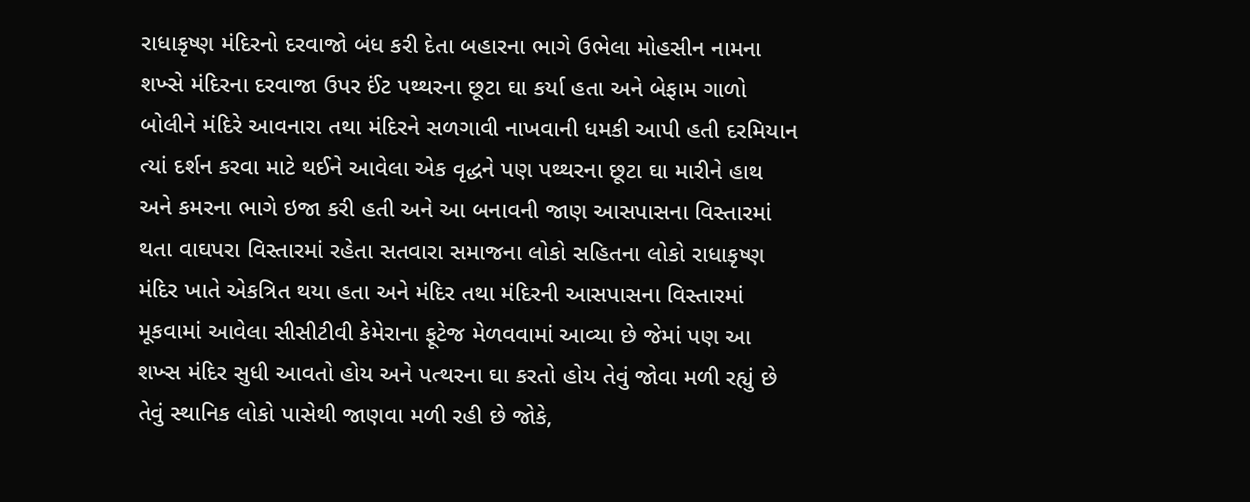રાધાકૃષ્ણ મંદિરનો દરવાજો બંધ કરી દેતા બહારના ભાગે ઉભેલા મોહસીન નામના શખ્સે મંદિરના દરવાજા ઉપર ઈંટ પથ્થરના છૂટા ઘા કર્યા હતા અને બેફામ ગાળો બોલીને મંદિરે આવનારા તથા મંદિરને સળગાવી નાખવાની ધમકી આપી હતી દરમિયાન ત્યાં દર્શન કરવા માટે થઈને આવેલા એક વૃદ્ધને પણ પથ્થરના છૂટા ઘા મારીને હાથ અને કમરના ભાગે ઇજા કરી હતી અને આ બનાવની જાણ આસપાસના વિસ્તારમાં થતા વાઘપરા વિસ્તારમાં રહેતા સતવારા સમાજના લોકો સહિતના લોકો રાધાકૃષ્ણ મંદિર ખાતે એકત્રિત થયા હતા અને મંદિર તથા મંદિરની આસપાસના વિસ્તારમાં મૂકવામાં આવેલા સીસીટીવી કેમેરાના ફૂટેજ મેળવવામાં આવ્યા છે જેમાં પણ આ શખ્સ મંદિર સુધી આવતો હોય અને પત્થરના ઘા કરતો હોય તેવું જોવા મળી રહ્યું છે તેવું સ્થાનિક લોકો પાસેથી જાણવા મળી રહી છે જોકે,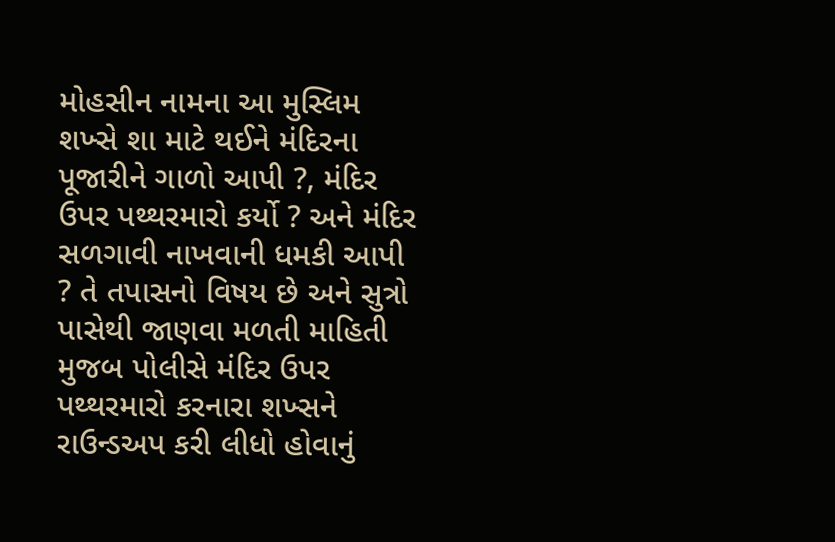મોહસીન નામના આ મુસ્લિમ શખ્સે શા માટે થઈને મંદિરના પૂજારીને ગાળો આપી ?, મંદિર ઉપર પથ્થરમારો કર્યો ? અને મંદિર સળગાવી નાખવાની ધમકી આપી ? તે તપાસનો વિષય છે અને સુત્રો પાસેથી જાણવા મળતી માહિતી મુજબ પોલીસે મંદિર ઉપર પથ્થરમારો કરનારા શખ્સને રાઉન્ડઅપ કરી લીધો હોવાનું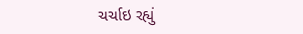ચર્ચાઇ રહ્યું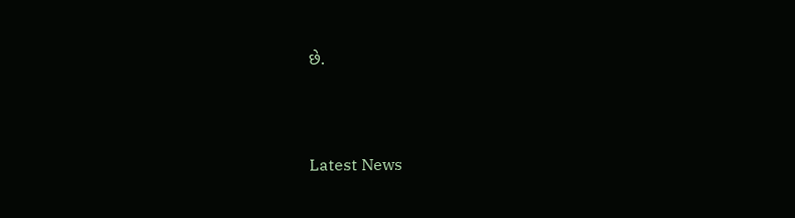છે.




Latest News